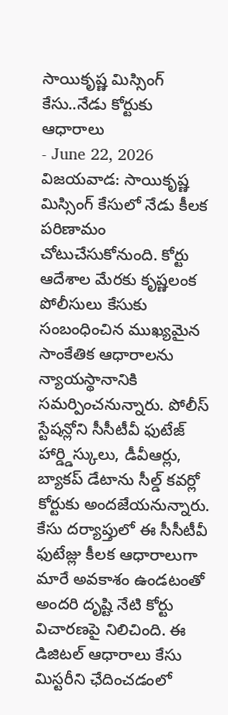సాయికృష్ణ మిస్సింగ్ కేసు..నేడు కోర్టుకు ఆధారాలు
- June 22, 2026
విజయవాడ: సాయికృష్ణ మిస్సింగ్ కేసులో నేడు కీలక పరిణామం చోటుచేసుకోనుంది. కోర్టు ఆదేశాల మేరకు కృష్ణలంక పోలీసులు కేసుకు సంబంధించిన ముఖ్యమైన సాంకేతిక ఆధారాలను న్యాయస్థానానికి సమర్పించనున్నారు. పోలీస్ స్టేషన్లోని సీసీటీవీ ఫుటేజ్ హార్డ్డిస్కులు, డీవీఆర్లు, బ్యాకప్ డేటాను సీల్డ్ కవర్లో కోర్టుకు అందజేయనున్నారు. కేసు దర్యాప్తులో ఈ సీసీటీవీ ఫుటేజ్లు కీలక ఆధారాలుగా మారే అవకాశం ఉండటంతో అందరి దృష్టి నేటి కోర్టు విచారణపై నిలిచింది. ఈ డిజిటల్ ఆధారాలు కేసు మిస్టరీని ఛేదించడంలో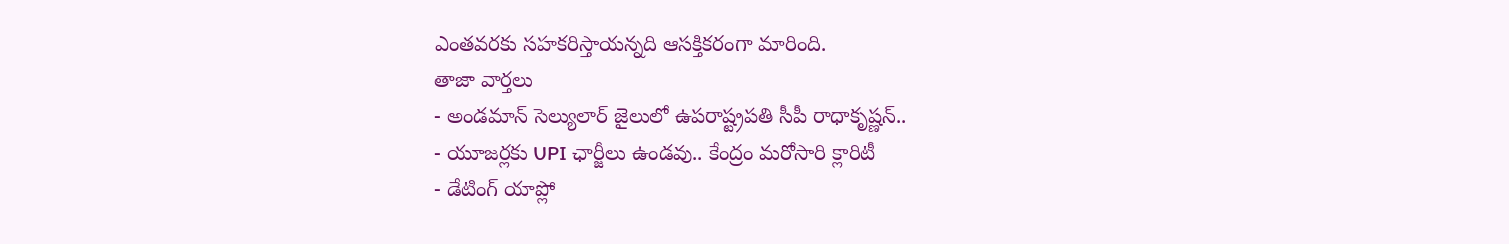ఎంతవరకు సహకరిస్తాయన్నది ఆసక్తికరంగా మారింది.
తాజా వార్తలు
- అండమాన్ సెల్యులార్ జైలులో ఉపరాష్ట్రపతి సీపీ రాధాకృష్ణన్..
- యూజర్లకు UPI ఛార్జీలు ఉండవు.. కేంద్రం మరోసారి క్లారిటీ
- డేటింగ్ యాప్లో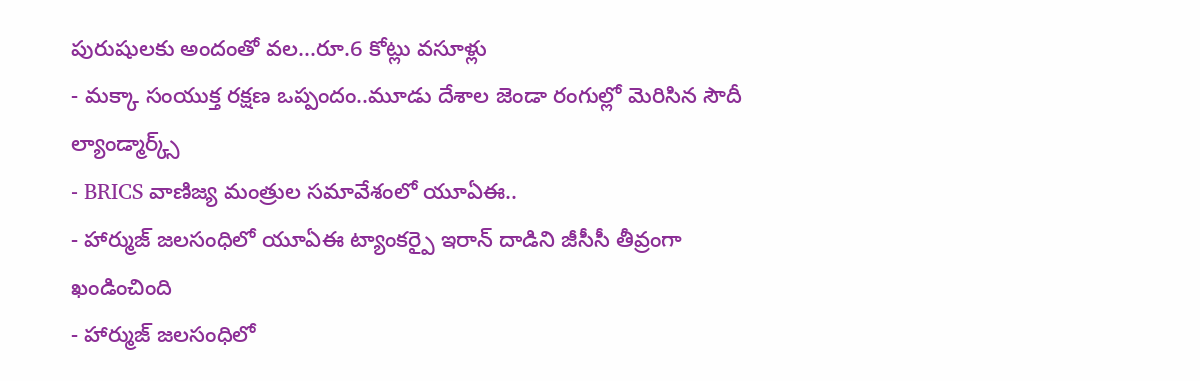పురుషులకు అందంతో వల...రూ.6 కోట్లు వసూళ్లు
- మక్కా సంయుక్త రక్షణ ఒప్పందం..మూడు దేశాల జెండా రంగుల్లో మెరిసిన సౌదీ ల్యాండ్మార్క్స్
- BRICS వాణిజ్య మంత్రుల సమావేశంలో యూఏఈ..
- హార్ముజ్ జలసంధిలో యూఏఈ ట్యాంకర్పై ఇరాన్ దాడిని జీసీసీ తీవ్రంగా ఖండించింది
- హార్ముజ్ జలసంధిలో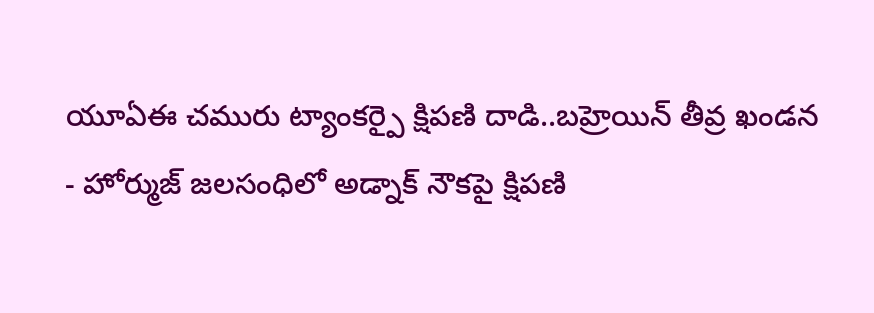యూఏఈ చమురు ట్యాంకర్పై క్షిపణి దాడి..బహ్రెయిన్ తీవ్ర ఖండన
- హోర్ముజ్ జలసంధిలో అడ్నాక్ నౌకపై క్షిపణి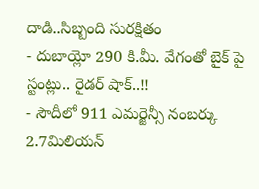దాడి..సిబ్బంది సురక్షితం
- దుబాయ్లో 290 కి.మీ. వేగంతో బైక్ పై స్టంట్లు.. రైడర్ షాక్..!!
- సౌదీలో 911 ఎమర్జెన్సీ నంబర్కు 2.7మిలియన్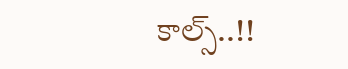కాల్స్..!!